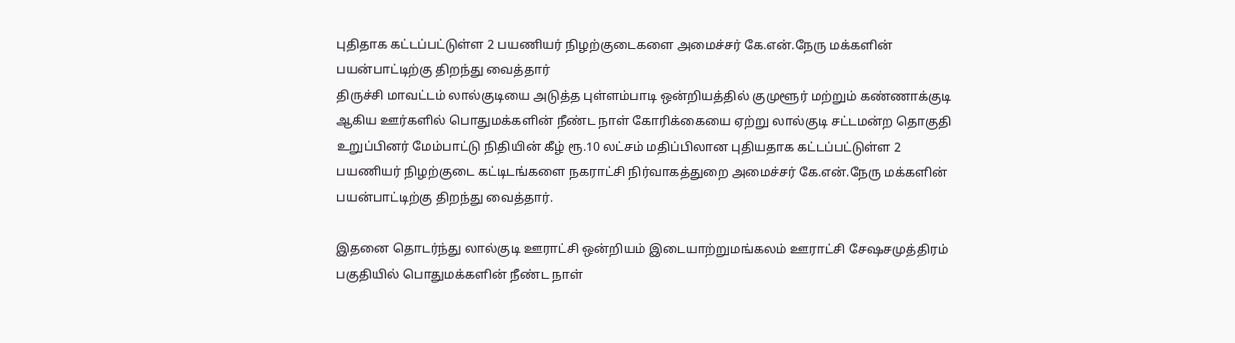புதிதாக கட்டப்பட்டுள்ள 2 பயணியர் நிழற்குடைகளை அமைச்சர் கே.என்.நேரு மக்களின் பயன்பாட்டிற்கு திறந்து வைத்தார்
திருச்சி மாவட்டம் லால்குடியை அடுத்த புள்ளம்பாடி ஒன்றியத்தில் குமுளூர் மற்றும் கண்ணாக்குடி ஆகிய ஊர்களில் பொதுமக்களின் நீண்ட நாள் கோரிக்கையை ஏற்று லால்குடி சட்டமன்ற தொகுதி உறுப்பினர் மேம்பாட்டு நிதியின் கீழ் ரூ.10 லட்சம் மதிப்பிலான புதியதாக கட்டப்பட்டுள்ள 2 பயணியர் நிழற்குடை கட்டிடங்களை நகராட்சி நிர்வாகத்துறை அமைச்சர் கே.என்.நேரு மக்களின் பயன்பாட்டிற்கு திறந்து வைத்தார்.

இதனை தொடர்ந்து லால்குடி ஊராட்சி ஒன்றியம் இடையாற்றுமங்கலம் ஊராட்சி சேஷசமுத்திரம் பகுதியில் பொதுமக்களின் நீண்ட நாள்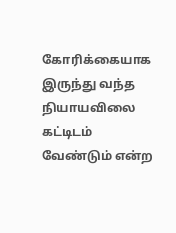கோரிக்கையாக இருந்து வந்த நியாயவிலை கட்டிடம் வேண்டும் என்ற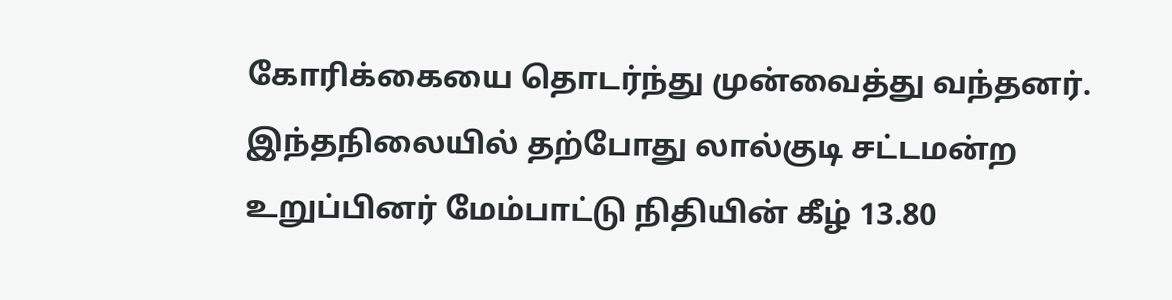கோரிக்கையை தொடர்ந்து முன்வைத்து வந்தனர். இந்தநிலையில் தற்போது லால்குடி சட்டமன்ற உறுப்பினர் மேம்பாட்டு நிதியின் கீழ் 13.80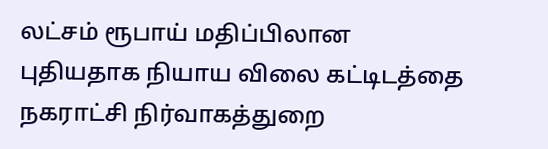லட்சம் ரூபாய் மதிப்பிலான புதியதாக நியாய விலை கட்டிடத்தை நகராட்சி நிர்வாகத்துறை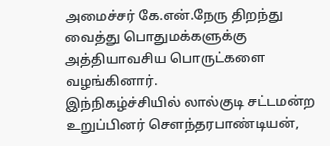அமைச்சர் கே.என்.நேரு திறந்து வைத்து பொதுமக்களுக்கு அத்தியாவசிய பொருட்களை வழங்கினார்.
இந்நிகழ்ச்சியில் லால்குடி சட்டமன்ற உறுப்பினர் சௌந்தரபாண்டியன்,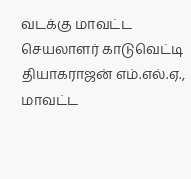வடக்கு மாவட்ட செயலாளர் காடுவெட்டி தியாகராஜன் எம்.எல்.ஏ., மாவட்ட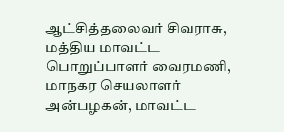ஆட்சித்தலைவர் சிவராசு, மத்திய மாவட்ட பொறுப்பாளர் வைரமணி, மாநகர செயலாளர் அன்பழகன், மாவட்ட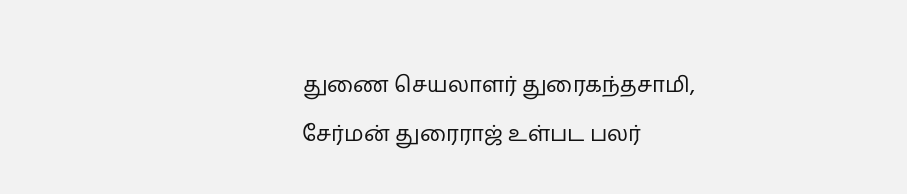துணை செயலாளர் துரைகந்தசாமி, சேர்மன் துரைராஜ் உள்பட பலர்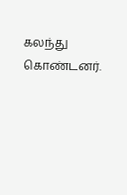கலந்து கொண்டனர்.